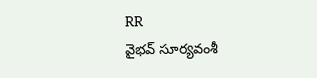RR
వైభవ్ సూర్యవంశీ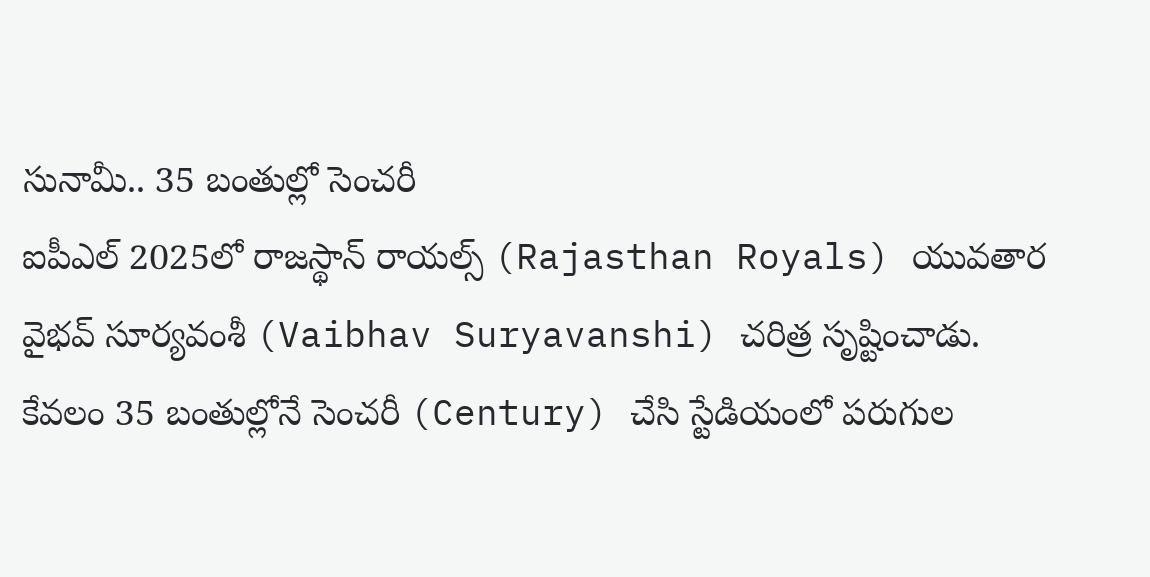సునామీ.. 35 బంతుల్లో సెంచరీ
ఐపీఎల్ 2025లో రాజస్థాన్ రాయల్స్ (Rajasthan Royals) యువతార వైభవ్ సూర్యవంశీ (Vaibhav Suryavanshi) చరిత్ర సృష్టించాడు. కేవలం 35 బంతుల్లోనే సెంచరీ (Century) చేసి స్టేడియంలో పరుగుల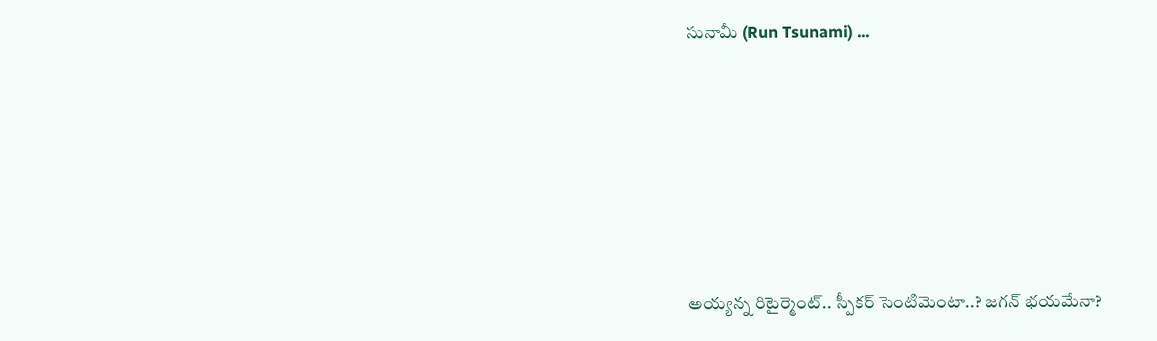సునామీ (Run Tsunami) ...






అయ్యన్న రిటైర్మెంట్.. స్పీకర్ సెంటిమెంటా..? జగన్ భయమేనా?